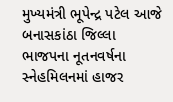મુખ્યમંત્રી ભૂપેન્દ્ર પટેલ આજે બનાસકાંઠા જિલ્લા ભાજપના નૂતનવર્ષના સ્નેહમિલનમાં હાજર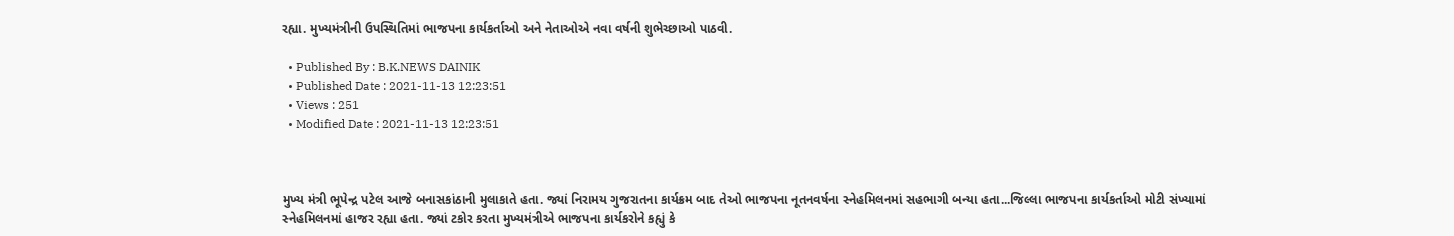રહ્યા. મુખ્યમંત્રીની ઉપસ્થિતિમાં ભાજપના કાર્યકર્તાઓ અને નેતાઓએ નવા વર્ષની શુભેચ્છાઓ પાઠવી.

  • Published By : B.K.NEWS DAINIK
  • Published Date : 2021-11-13 12:23:51
  • Views : 251
  • Modified Date : 2021-11-13 12:23:51



મુખ્ય મંત્રી ભૂપેન્દ્ર પટેલ આજે બનાસકાંઠાની મુલાકાતે હતા. જ્યાં નિરામય ગુજરાતના કાર્યક્રમ બાદ તેઓ ભાજપના નૂતનવર્ષના સ્નેહમિલનમાં સહભાગી બન્યા હતા...જિલ્લા ભાજપના કાર્યકર્તાઓ મોટી સંખ્યામાં સ્નેહમિલનમાં હાજર રહ્યા હતા. જ્યાં ટકોર કરતા મુખ્યમંત્રીએ ભાજપના કાર્યકરોને કહ્યું કે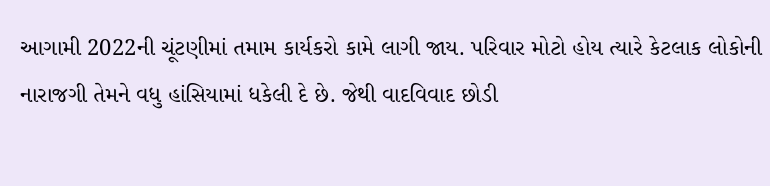આગામી 2022ની ચૂંટણીમાં તમામ કાર્યકરો કામે લાગી જાય. પરિવાર મોટો હોય ત્યારે કેટલાક લોકોની નારાજગી તેમને વધુ હાંસિયામાં ધકેલી દે છે. જેથી વાદવિવાદ છોડી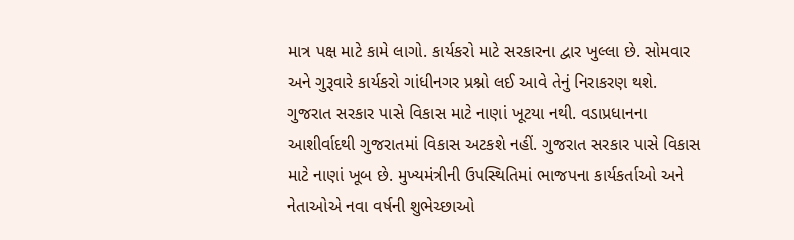માત્ર પક્ષ માટે કામે લાગો. કાર્યકરો માટે સરકારના દ્વાર ખુલ્લા છે. સોમવાર અને ગુરૂવારે કાર્યકરો ગાંધીનગર પ્રશ્નો લઈ આવે તેનું નિરાકરણ થશે. ગુજરાત સરકાર પાસે વિકાસ માટે નાણાં ખૂટયા નથી. વડાપ્રધાનના આશીર્વાદથી ગુજરાતમાં વિકાસ અટકશે નહીં. ગુજરાત સરકાર પાસે વિકાસ માટે નાણાં ખૂબ છે. મુખ્યમંત્રીની ઉપસ્થિતિમાં ભાજપના કાર્યકર્તાઓ અને નેતાઓએ નવા વર્ષની શુભેચ્છાઓ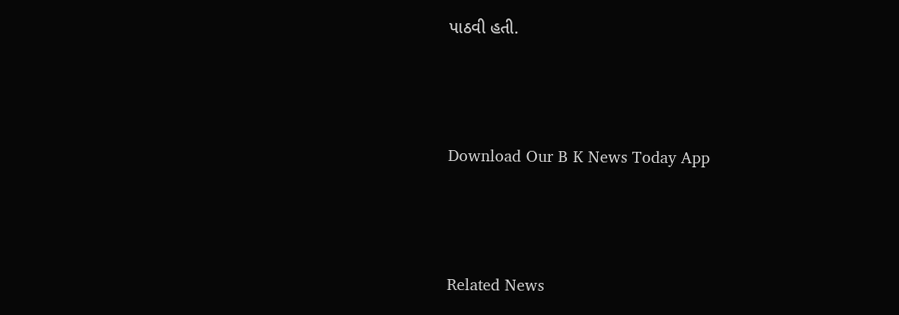પાઠવી હતી.



Download Our B K News Today App



Related News